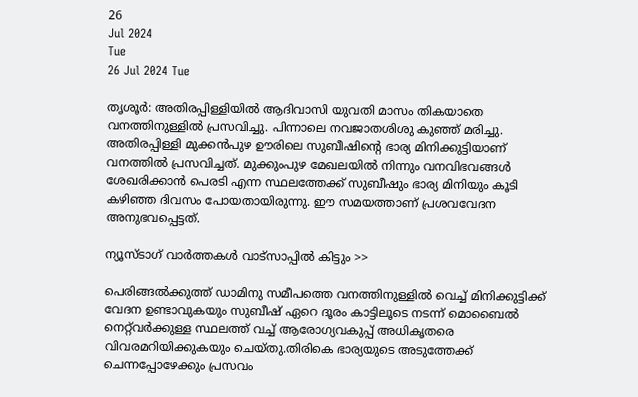26
Jul 2024
Tue
26 Jul 2024 Tue

തൃശൂര്‍: അതിരപ്പിള്ളിയില്‍ ആദിവാസി യുവതി മാസം തികയാതെ വനത്തിനുള്ളില്‍ പ്രസവിച്ചു. പിന്നാലെ നവജാതശിശു കുഞ്ഞ് മരിച്ചു. അതിരപ്പിള്ളി മുക്കന്‍പുഴ ഊരിലെ സുബീഷിന്റെ ഭാര്യ മിനിക്കുട്ടിയാണ് വനത്തില്‍ പ്രസവിച്ചത്. മുക്കുംപുഴ മേഖലയില്‍ നിന്നും വനവിഭവങ്ങള്‍ ശേഖരിക്കാന്‍ പെരടി എന്ന സ്ഥലത്തേക്ക് സുബീഷും ഭാര്യ മിനിയും കൂടി കഴിഞ്ഞ ദിവസം പോയതായിരുന്നു. ഈ സമയത്താണ് പ്രശവവേദന അനുഭവപ്പെട്ടത്.

ന്യൂസ്ടാഗ് വാര്‍ത്തകള്‍ വാട്‌സാപ്പില്‍ കിട്ടും >>

പെരിങ്ങല്‍ക്കുത്ത് ഡാമിനു സമീപത്തെ വനത്തിനുള്ളില്‍ വെച്ച് മിനിക്കുട്ടിക്ക് വേദന ഉണ്ടാവുകയും സുബീഷ് ഏറെ ദൂരം കാട്ടിലൂടെ നടന്ന് മൊബൈല്‍ നെറ്റ്‌വര്‍ക്കുള്ള സ്ഥലത്ത് വച്ച് ആരോഗ്യവകുപ്പ് അധികൃതരെ വിവരമറിയിക്കുകയും ചെയ്തു.തിരികെ ഭാര്യയുടെ അടുത്തേക്ക് ചെന്നപ്പോഴേക്കും പ്രസവം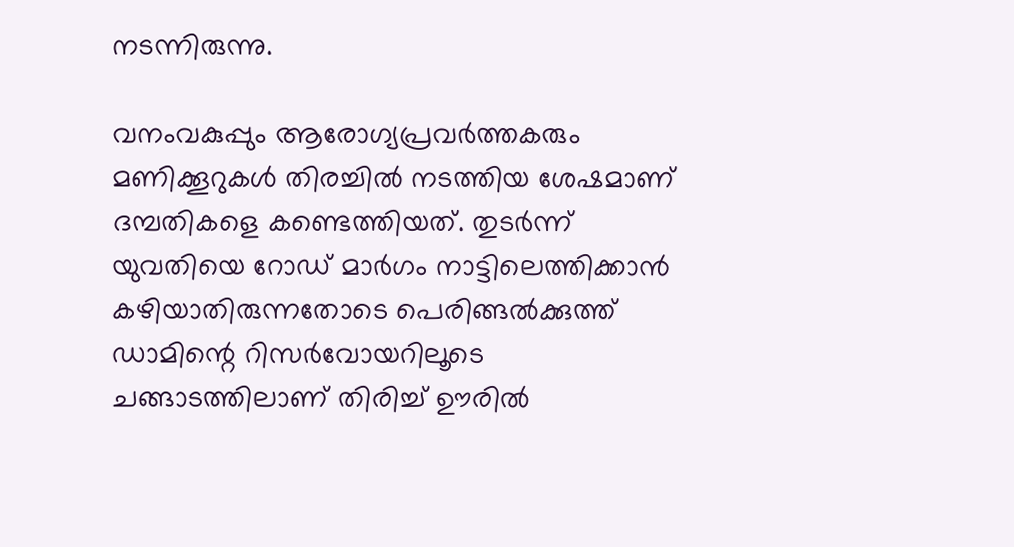നടന്നിരുന്നു.

വനംവകുപ്പും ആരോഗ്യപ്രവര്‍ത്തകരും മണിക്കൂറുകള്‍ തിരച്ചില്‍ നടത്തിയ ശേഷമാണ് ദമ്പതികളെ കണ്ടെത്തിയത്. തുടര്‍ന്ന് യുവതിയെ റോഡ് മാര്‍ഗം നാട്ടിലെത്തിക്കാന്‍ കഴിയാതിരുന്നതോടെ പെരിങ്ങല്‍ക്കുത്ത് ഡാമിന്റെ റിസര്‍വോയറിലൂടെ ചങ്ങാടത്തിലാണ് തിരിച്ച് ഊരില്‍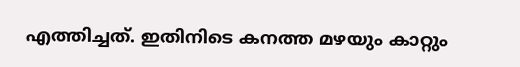എത്തിച്ചത്. ഇതിനിടെ കനത്ത മഴയും കാറ്റും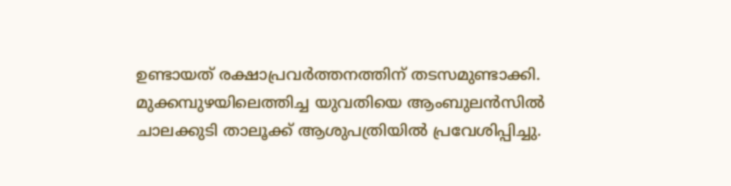ഉണ്ടായത് രക്ഷാപ്രവര്‍ത്തനത്തിന് തടസമുണ്ടാക്കി. മുക്കമ്പുഴയിലെത്തിച്ച യുവതിയെ ആംബുലന്‍സില്‍ ചാലക്കുടി താലൂക്ക് ആശുപത്രിയില്‍ പ്രവേശിപ്പിച്ചു.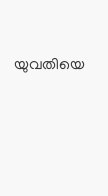യുവതിയെ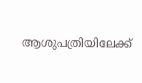ആശുപത്രിയിലേക്ക്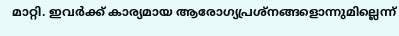മാറ്റി. ഇവര്‍ക്ക് കാര്യമായ ആരോഗ്യപ്രശ്‌നങ്ങളൊന്നുമില്ലെന്ന്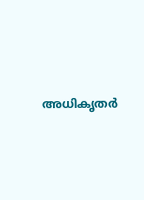അധികൃതര്‍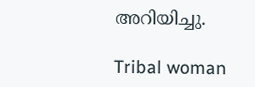അറിയിച്ചു.

Tribal woman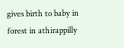gives birth to baby in forest in athirappilly